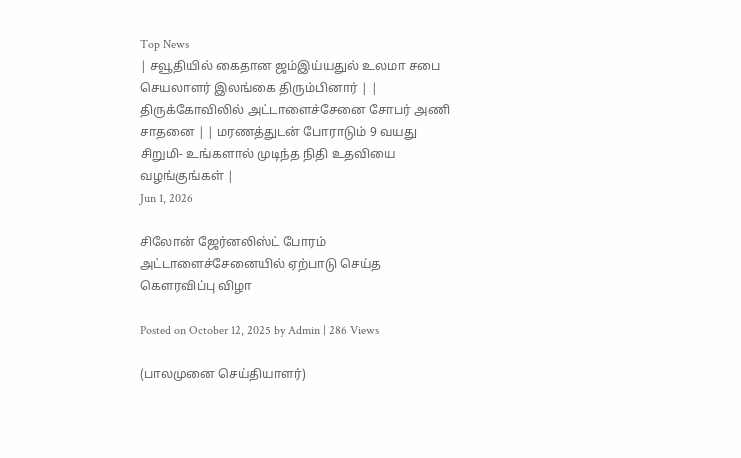Top News
| சவூதியில் கைதான ஜம்இய்யதுல் உலமா சபை செயலாளர் இலங்கை திரும்பினார் | | திருக்கோவிலில் அட்டாளைச்சேனை சோபர் அணி சாதனை | | மரணத்துடன் போராடும் 9 வயது சிறுமி- உங்களால் முடிந்த நிதி உதவியை வழங்குங்கள் |
Jun 1, 2026

சிலோன் ஜேர்னலிஸ்ட் போரம் அட்டாளைச்சேனையில் ஏற்பாடு செய்த கௌரவிப்பு விழா

Posted on October 12, 2025 by Admin | 286 Views

(பாலமுனை செய்தியாளர்)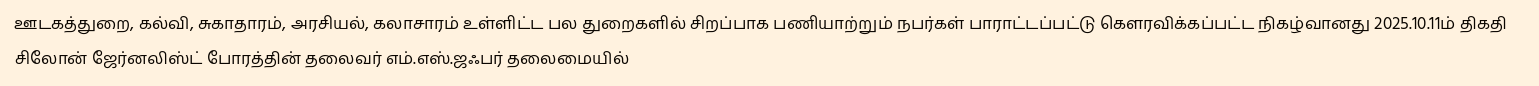ஊடகத்துறை, கல்வி, சுகாதாரம், அரசியல், கலாசாரம் உள்ளிட்ட பல துறைகளில் சிறப்பாக பணியாற்றும் நபர்கள் பாராட்டப்பட்டு கௌரவிக்கப்பட்ட நிகழ்வானது 2025.10.11ம் திகதி சிலோன் ஜேர்னலிஸ்ட் போரத்தின் தலைவர் எம்.எஸ்.ஜஃபர் தலைமையில்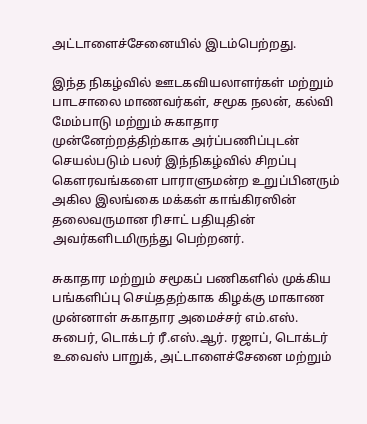அட்டாளைச்சேனையில் இடம்பெற்றது.

இந்த நிகழ்வில் ஊடகவியலாளர்கள் மற்றும் பாடசாலை மாணவர்கள், சமூக நலன், கல்வி மேம்பாடு மற்றும் சுகாதார முன்னேற்றத்திற்காக அர்ப்பணிப்புடன் செயல்படும் பலர் இந்நிகழ்வில் சிறப்பு கௌரவங்களை பாராளுமன்ற உறுப்பினரும் அகில இலங்கை மக்கள் காங்கிரஸின் தலைவருமான ரிசாட் பதியுதின் அவர்களிடமிருந்து பெற்றனர்.

சுகாதார மற்றும் சமூகப் பணிகளில் முக்கிய பங்களிப்பு செய்ததற்காக கிழக்கு மாகாண முன்னாள் சுகாதார அமைச்சர் எம்.எஸ். சுபைர், டொக்டர் ரீ.எஸ்.ஆர். ரஜாப், டொக்டர் உவைஸ் பாறுக், அட்டாளைச்சேனை மற்றும்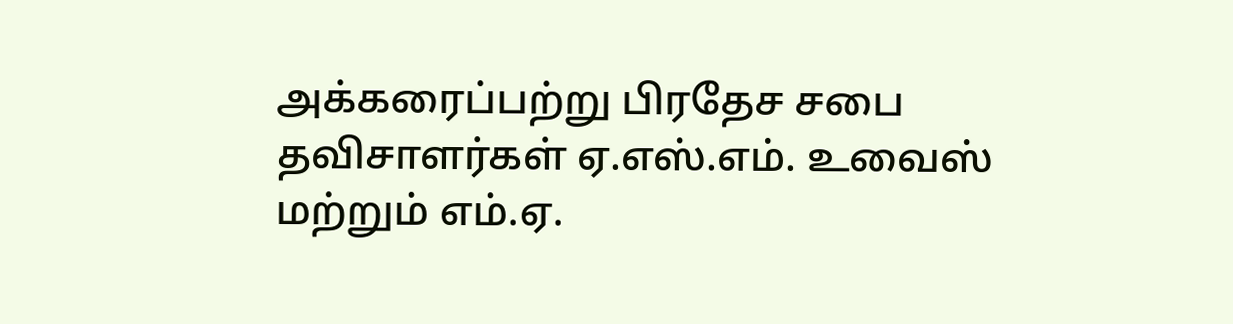அக்கரைப்பற்று பிரதேச சபை தவிசாளர்கள் ஏ.எஸ்.எம். உவைஸ் மற்றும் எம்.ஏ.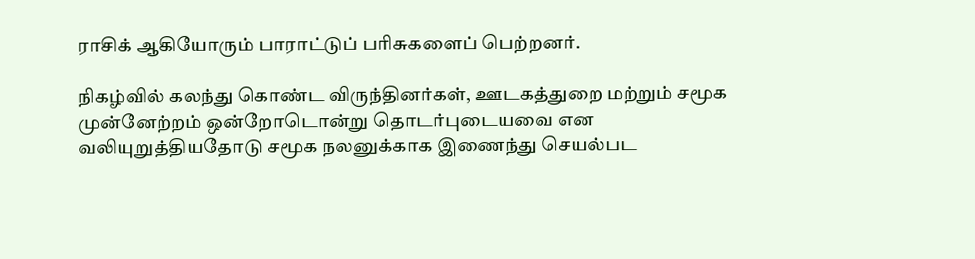ராசிக் ஆகியோரும் பாராட்டுப் பரிசுகளைப் பெற்றனர்.

நிகழ்வில் கலந்து கொண்ட விருந்தினர்கள், ஊடகத்துறை மற்றும் சமூக முன்னேற்றம் ஒன்றோடொன்று தொடர்புடையவை என வலியுறுத்தியதோடு சமூக நலனுக்காக இணைந்து செயல்பட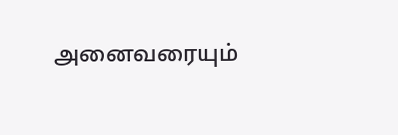அனைவரையும்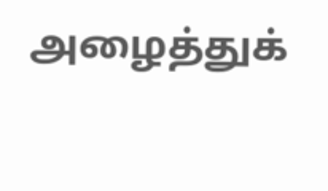அழைத்துக்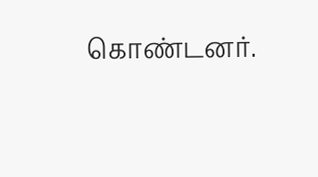கொண்டனர்.